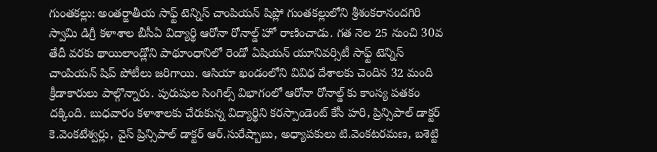గుంతకల్లు: అంతర్జాతీయ సాఫ్ట్ టెన్నిస్ చాంపియన్ షిప్లో గుంతకల్లులోని శ్రీశంకరానందగిరి స్వామి డిగ్రీ కళాశాల బీసీఏ విద్యార్థి ఆరోనా రోనాల్డ్ హో రాణించాడు. గత నెల 25 నుంచి 30వ తేదీ వరకు థాయిలాండ్లోని పాథూంధానిలో రెండో ఏషియన్ యూనివర్సిటీ సాఫ్ట్ టెన్నిస్ చాంపియన్ షిప్ పోటీలు జరిగాయి. ఆసియా ఖండంలోని వివిధ దేశాలకు చెందిన 32 మంది క్రీడాకారులు పాల్గొన్నారు. పురుషుల సింగిల్స్ విభాగంలో ఆరోనా రోనాల్డ్ కు కాంస్య పతకం దక్కింది. బుధవారం కళాశాలకు చేరుకున్న విద్యార్థిని కరస్పాండెంట్ కేసీ హరి, ప్రిన్సిపాల్ డాక్టర్ కె.వెంకటేశ్వర్లు, వైస్ ప్రిన్సిపాల్ డాక్టర్ ఆర్.సురేష్బాబు, అధ్యాపకులు టి.వెంకటరమణ, బశెట్టి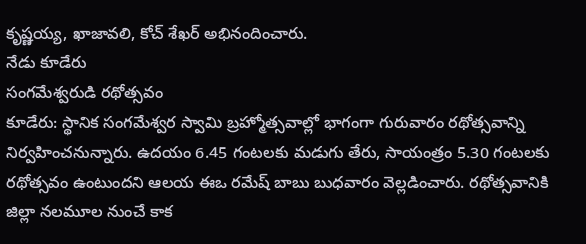కృష్ణయ్య, ఖాజావలి, కోచ్ శేఖర్ అభినందించారు.
నేడు కూడేరు
సంగమేశ్వరుడి రథోత్సవం
కూడేరు: స్థానిక సంగమేశ్వర స్వామి బ్రహ్మోత్సవాల్లో భాగంగా గురువారం రథోత్సవాన్ని నిర్వహించనున్నారు. ఉదయం 6.45 గంటలకు మడుగు తేరు, సాయంత్రం 5.30 గంటలకు రథోత్సవం ఉంటుందని ఆలయ ఈఒ రమేష్ బాబు బుధవారం వెల్లడించారు. రథోత్సవానికి జిల్లా నలమూల నుంచే కాక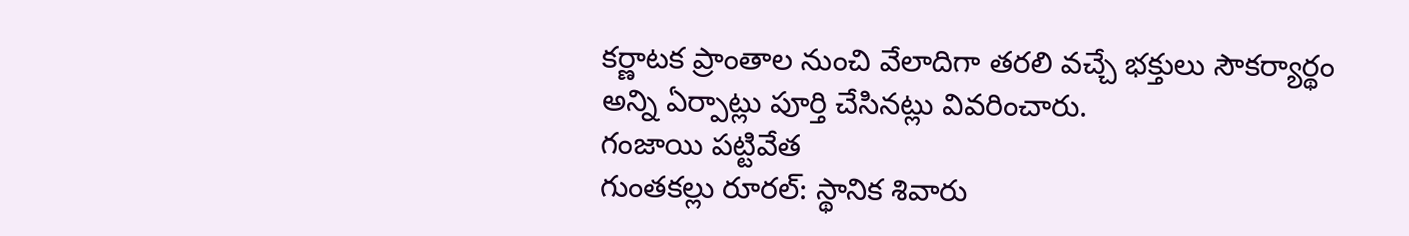కర్ణాటక ప్రాంతాల నుంచి వేలాదిగా తరలి వచ్చే భక్తులు సౌకర్యార్థం అన్ని ఏర్పాట్లు పూర్తి చేసినట్లు వివరించారు.
గంజాయి పట్టివేత
గుంతకల్లు రూరల్: స్థానిక శివారు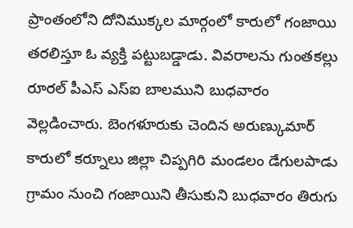ప్రాంతంలోని దోనిముక్కల మార్గంలో కారులో గంజాయి తరలిస్తూ ఓ వ్యక్తి పట్టుబడ్డాడు. వివరాలను గుంతకల్లు రూరల్ పీఎస్ ఎస్ఐ బాలముని బుధవారం వెల్లడించారు. బెంగళూరుకు చెందిన అరుణ్కుమార్ కారులో కర్నూలు జిల్లా చిప్పగిరి మండలం డేగులపాడు గ్రామం నుంచి గంజాయిని తీసుకుని బుధవారం తిరుగు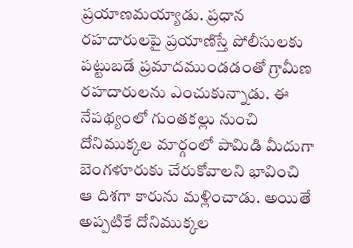ప్రయాణమయ్యాడు. ప్రధాన రహదారులపై ప్రయాణిస్తే పోలీసులకు పట్టుబడే ప్రమాదముండడంతో గ్రామీణ రహదారులను ఎంచుకున్నాడు. ఈ నేపథ్యంలో గుంతకల్లు నుంచి దోనిముక్కల మార్గంలో పామిడి మీదుగా బెంగళూరుకు చేరుకోవాలని భావించి ఆ దిశగా కారును మళ్లించాడు. అయితే అప్పటికే దోనిముక్కల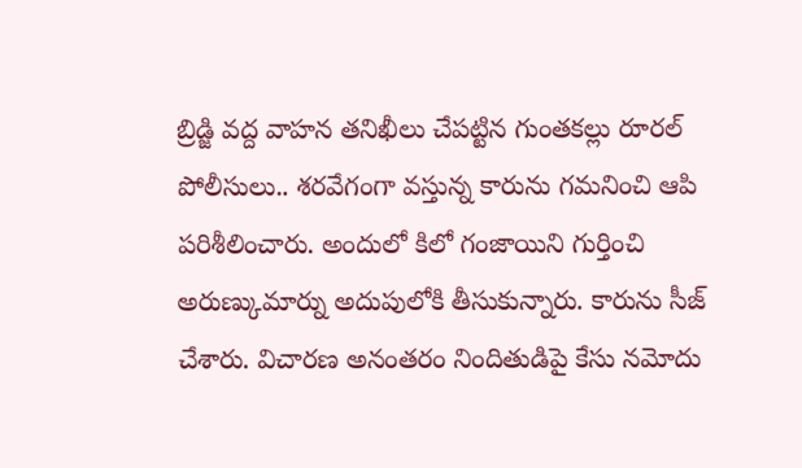బ్రిడ్జి వద్ద వాహన తనిఖీలు చేపట్టిన గుంతకల్లు రూరల్ పోలీసులు.. శరవేగంగా వస్తున్న కారును గమనించి ఆపి పరిశీలించారు. అందులో కిలో గంజాయిని గుర్తించి అరుణ్కుమార్ను అదుపులోకి తీసుకున్నారు. కారును సీజ్ చేశారు. విచారణ అనంతరం నిందితుడిపై కేసు నమోదు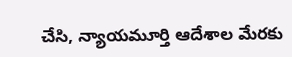చేసి, న్యాయమూర్తి ఆదేశాల మేరకు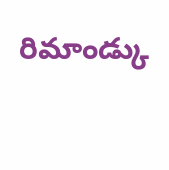రిమాండ్కు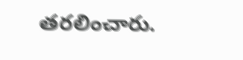తరలించారు.